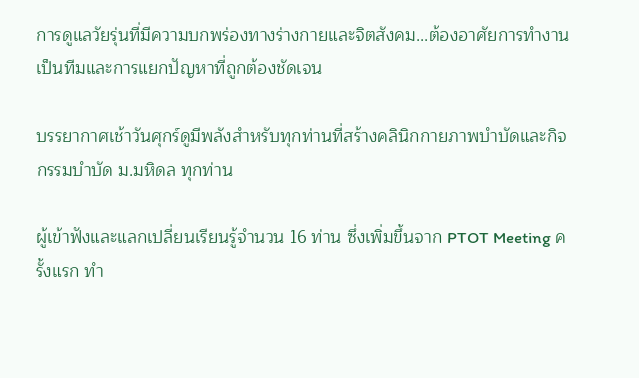การดูแลวัยรุ่นที่มีความบกพร่องทางร่างกายและจิตสังคม...ต้องอาศัยการทำงานเป็นทีมและการแยกปัญหาที่ถูกต้องชัดเจน

บรรยากาศเช้าวันศุกร์ดูมีพลังสำหรับทุกท่านที่สร้างคลินิกกายภาพบำบัดและกิจกรรมบำบัด ม.มหิดล ทุกท่าน

ผู้เข้าฟังและแลกเปลี่ยนเรียนรู้จำนวน 16 ท่าน ซึ่งเพิ่มขึ้นจาก PTOT Meeting ครั้งแรก ทำ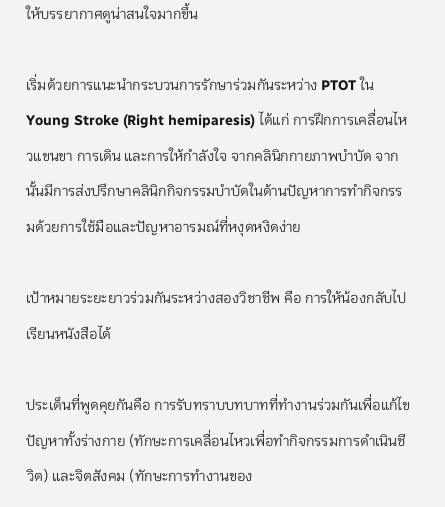ให้บรรยากาศดูน่าสนใจมากขึ้น

เริ่มด้วยการแนะนำกระบวนการรักษาร่วมกันระหว่าง PTOT ใน Young Stroke (Right hemiparesis) ได้แก่ การฝึกการเคลื่อนไหวแขนขา การเดิน และการให้กำลังใจ จากคลินิกกายภาพบำบัด จากนั้นมีการส่งปรึกษาคลินิกกิจกรรมบำบัดในด้านปัญหาการทำกิจกรรมด้วยการใช้มือและปัญหาอารมณ์ที่หงุดหงิดง่าย

เป้าหมายระยะยาวร่วมกันระหว่างสองวิชาชีพ คือ การให้น้องกลับไปเรียนหนังสือได้

ประเด็นที่พูดคุยกันคือ การรับทราบบทบาทที่ทำงานร่วมกันเพื่อแก้ไขปัญหาทั้งร่างกาย (ทักษะการเคลื่อนไหวเพื่อทำกิจกรรมการดำเนินชีวิต) และจิตสังคม (ทักษะการทำงานของ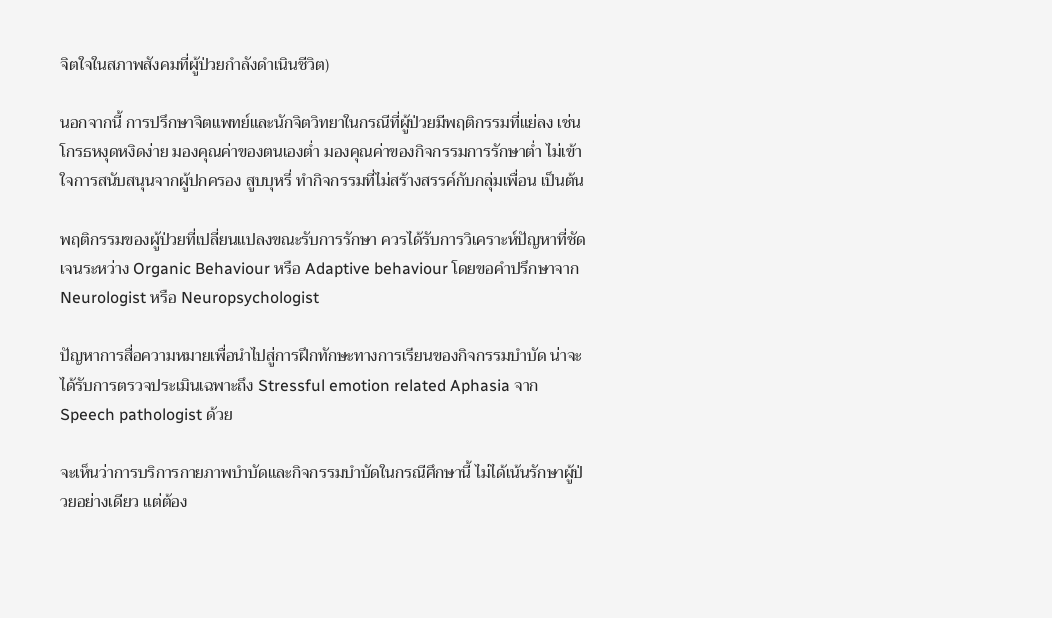จิตใจในสภาพสังคมที่ผู้ป่วยกำลังดำเนินชีวิต)

นอกจากนี้ การปรึกษาจิตแพทย์และนักจิตวิทยาในกรณีที่ผู้ป่วยมีพฤติกรรมที่แย่ลง เช่น โกรธหงุดหงิดง่าย มองคุณค่าของตนเองต่ำ มองคุณค่าของกิจกรรมการรักษาต่ำ ไม่เข้าใจการสนับสนุนจากผู้ปกครอง สูบบุหรี่ ทำกิจกรรมที่ไม่สร้างสรรค์กับกลุ่มเพื่อน เป็นต้น

พฤติกรรมของผู้ป่วยที่เปลี่ยนแปลงขณะรับการรักษา ควรได้รับการวิเคราะห์ปัญหาที่ชัดเจนระหว่าง Organic Behaviour หรือ Adaptive behaviour โดยขอคำปรึกษาจาก Neurologist หรือ Neuropsychologist

ปัญหาการสื่อความหมายเพื่อนำไปสู่การฝึกทักษะทางการเรียนของกิจกรรมบำบัด น่าจะได้รับการตรวจประเมินเฉพาะถึง Stressful emotion related Aphasia จาก Speech pathologist ด้วย

จะเห็นว่าการบริการกายภาพบำบัดและกิจกรรมบำบัดในกรณีศึกษานี้ ไม่ได้เน้นรักษาผู้ป่วยอย่างเดียว แต่ต้อง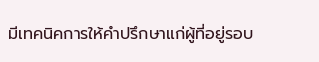มีเทคนิคการให้คำปรึกษาแก่ผู้ที่อยู่รอบ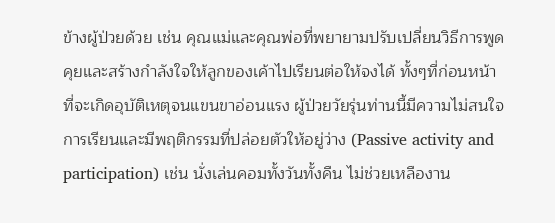ข้างผู้ป่วยด้วย เช่น คุณแม่และคุณพ่อที่พยายามปรับเปลี่ยนวิธีการพูดคุยและสร้างกำลังใจให้ลูกของเค้าไปเรียนต่อให้จงได้ ทั้งๆที่ก่อนหน้าที่จะเกิดอุบัติเหตุจนแขนขาอ่อนแรง ผู้ป่วยวัยรุ่นท่านนี้มีความไม่สนใจการเรียนและมีพฤติกรรมที่ปล่อยตัวให้อยู่ว่าง (Passive activity and participation) เช่น นั่งเล่นคอมทั้งวันทั้งคืน ไม่ช่วยเหลืองาน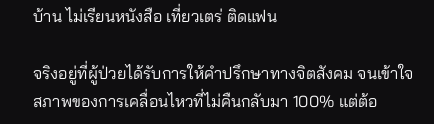บ้าน ไม่เรียนหนังสือ เที่ยวเตร่ ติดแฟน

จริงอยู่ที่ผู้ป่วยได้รับการให้คำปรึกษาทางจิตสังคม จนเข้าใจสภาพของการเคลื่อนไหวที่ไม่คืนกลับมา 100% แต่ต้อ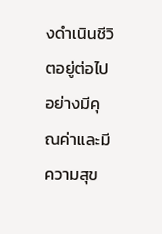งดำเนินชีวิตอยู่ต่อไปอย่างมีคุณค่าและมีความสุข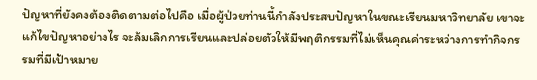ปัญหาที่ยังคงต้องติดตามต่อไปคือ เมื่อผู้ป่วยท่านนี้กำลังประสบปัญหาในขณะเรียนมหาวิทยาลัย เขาจะแก้ไขปัญหาอย่างไร จะล้มเลิกการเรียนและปล่อยตัวให้มีพฤติกรรมที่ไม่เห็นคุณค่าระหว่างการทำกิจกรรมที่มีเป้าหมาย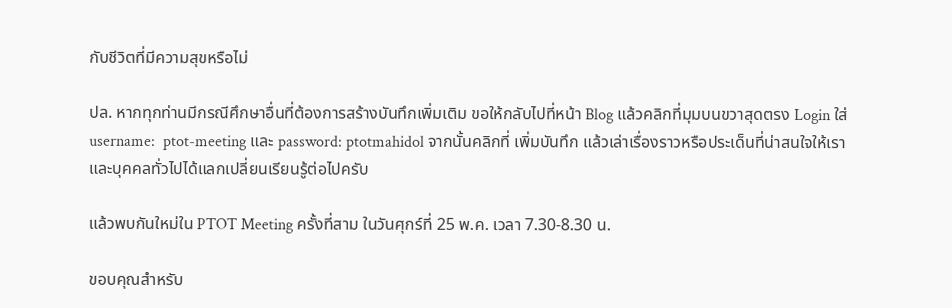กับชีวิตที่มีความสุขหรือไม่

ปล. หากทุกท่านมีกรณีศึกษาอื่นที่ต้องการสร้างบันทึกเพิ่มเติม ขอให้กลับไปที่หน้า Blog แล้วคลิกที่มุมบนขวาสุดตรง Login ใส่ username:  ptot-meeting และ password: ptotmahidol จากนั้นคลิกที่ เพิ่มบันทึก แล้วเล่าเรื่องราวหรือประเด็นที่น่าสนใจให้เราและบุคคลทั่วไปได้แลกเปลี่ยนเรียนรู้ต่อไปครับ

แล้วพบกันใหม่ใน PTOT Meeting ครั้งที่สาม ในวันศุกร์ที่ 25 พ.ค. เวลา 7.30-8.30 น.

ขอบคุณสำหรับ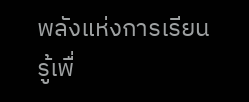พลังแห่งการเรียนรู้เพื่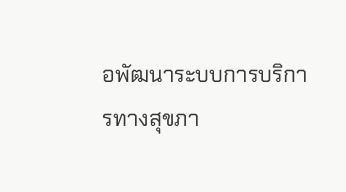อพัฒนาระบบการบริการทางสุขภา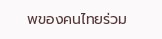พของคนไทยร่วม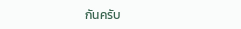กันครับ